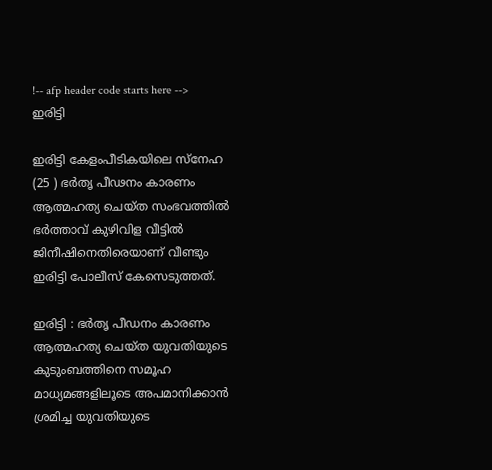!-- afp header code starts here -->
ഇരിട്ടി

ഇരിട്ടി കേളംപീടികയിലെ സ്‌നേഹ (25 ) ഭർതൃ പീഢനം കാരണം ആത്മഹത്യ ചെയ്ത സംഭവത്തിൽ ഭർത്താവ് കുഴിവിള വീട്ടിൽ ജിനീഷിനെതിരെയാണ് വീണ്ടും ഇരിട്ടി പോലീസ് കേസെടുത്തത്.

ഇരിട്ടി : ഭർതൃ പീഡനം കാരണം  ആത്മഹത്യ ചെയ്ത യുവതിയുടെ കുടുംബത്തിനെ സമൂഹ മാധ്യമങ്ങളിലൂടെ അപമാനിക്കാൻ ശ്രമിച്ച യുവതിയുടെ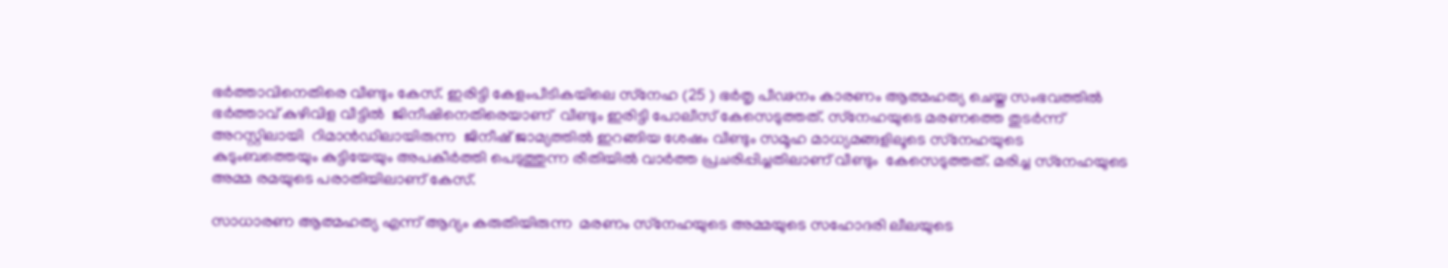ഭർത്താവിനെതിരെ വീണ്ടും കേസ്. ഇരിട്ടി കേളംപീടികയിലെ സ്‌നേഹ (25 ) ഭർതൃ പീഢനം കാരണം ആത്മഹത്യ ചെയ്ത സംഭവത്തിൽ ഭർത്താവ് കുഴിവിള വീട്ടിൽ  ജിനീഷിനെതിരെയാണ്  വീണ്ടും ഇരിട്ടി പോലീസ് കേസെടുത്തത്. സ്‌നേഹയുടെ മരണത്തെ തുടർന്ന് അറസ്റ്റിലായി  റിമാൻഡിലായിരുന്ന  ജിനീഷ് ജാമ്യത്തിൽ ഇറങ്ങിയ ശേഷം വീണ്ടും സമൂഹ മാധ്യമങ്ങളിലൂടെ സ്‌നേഹയുടെ കുടുംബത്തെയും കുട്ടിയേയും അപകീർത്തി പെടുത്തുന്ന രീതിയിൽ വാർത്ത പ്രചരിപ്പിച്ചതിലാണ് വീണ്ടും  കേസെടുത്തത്. മരിച്ച സ്‌നേഹയുടെ അമ്മ രമയുടെ പരാതിയിലാണ് കേസ്.

സാധാരണ ആത്മഹത്യ എന്ന് ആദ്യം കരുതിയിരുന്ന  മരണം സ്‌നേഹയുടെ അമ്മയുടെ സഹോദരി ലീലയുടെ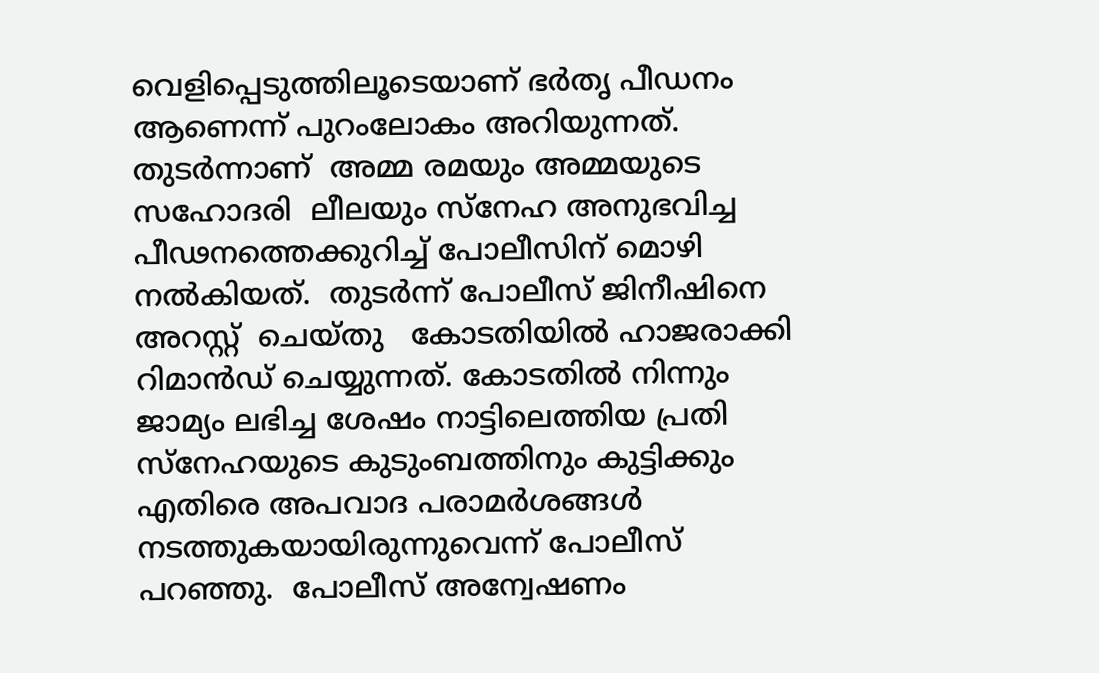വെളിപ്പെടുത്തിലൂടെയാണ് ഭർതൃ പീഡനം ആണെന്ന് പുറംലോകം അറിയുന്നത്. തുടർന്നാണ്  അമ്മ രമയും അമ്മയുടെ സഹോദരി  ലീലയും സ്‌നേഹ അനുഭവിച്ച പീഢനത്തെക്കുറിച്ച് പോലീസിന് മൊഴി നൽകിയത്.  തുടർന്ന് പോലീസ് ജിനീഷിനെ അറസ്റ്റ്  ചെയ്തു   കോടതിയിൽ ഹാജരാക്കി റിമാൻഡ് ചെയ്യുന്നത്. കോടതിൽ നിന്നും  ജാമ്യം ലഭിച്ച ശേഷം നാട്ടിലെത്തിയ പ്രതി സ്‌നേഹയുടെ കുടുംബത്തിനും കുട്ടിക്കും എതിരെ അപവാദ പരാമർശങ്ങൾ നടത്തുകയായിരുന്നുവെന്ന് പോലീസ് പറഞ്ഞു.  പോലീസ് അന്വേഷണം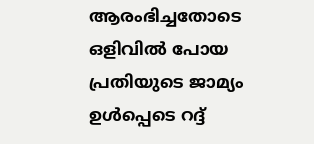ആരംഭിച്ചതോടെ  ഒളിവിൽ പോയ പ്രതിയുടെ ജാമ്യം ഉൾപ്പെടെ റദ്ദ്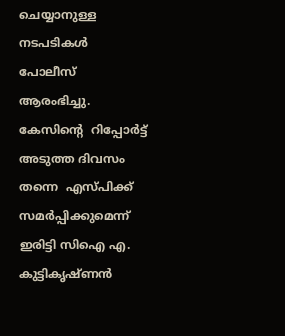ചെയ്യാനുള്ള നടപടികൾ പോലീസ് ആരംഭിച്ചു.  കേസിന്റെ  റിപ്പോർട്ട് അടുത്ത ദിവസം തന്നെ  എസ്പിക്ക് സമർപ്പിക്കുമെന്ന് ഇരിട്ടി സിഐ എ. കുട്ടികൃഷ്ണൻ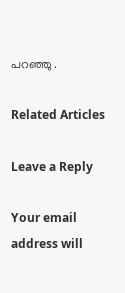പറഞ്ഞു .

Related Articles

Leave a Reply

Your email address will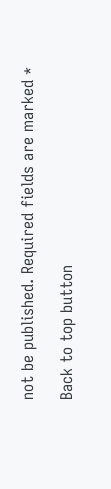not be published. Required fields are marked *

Back to top button